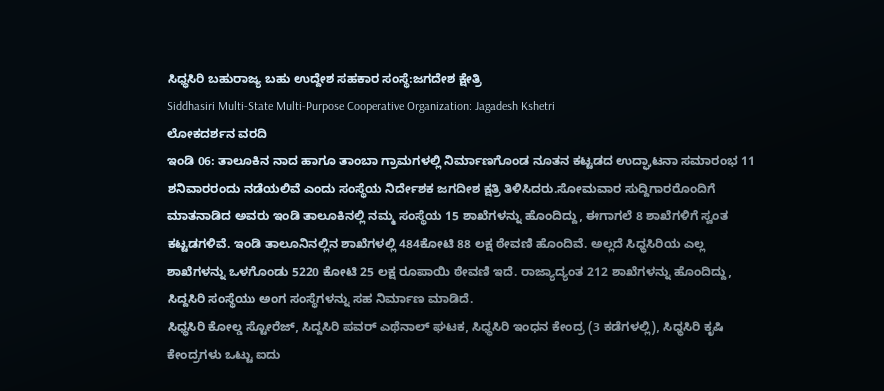ಸಿಧ್ಧಸಿರಿ ಬಹುರಾಜ್ಯ ಬಹು ಉದ್ದೇಶ ಸಹಕಾರ ಸಂಸ್ಥೆ:ಜಗದೇಶ ಕ್ಷೇತ್ರಿ
Siddhasiri Multi-State Multi-Purpose Cooperative Organization: Jagadesh Kshetri
ಲೋಕದರ್ಶನ ವರದಿ
ಇಂಡಿ 06: ತಾಲೂಕಿನ ನಾದ ಹಾಗೂ ತಾಂಬಾ ಗ್ರಾಮಗಳಲ್ಲಿ ನಿರ್ಮಾಣಗೊಂಡ ನೂತನ ಕಟ್ಟಡದ ಉದ್ಘಾಟನಾ ಸಮಾರಂಭ 11 ಶನಿವಾರರಂದು ನಡೆಯಲಿವೆ ಎಂದು ಸಂಸ್ಥೆಯ ನಿರ್ದೇಶಕ ಜಗದೀಶ ಕ್ಷತ್ರಿ ತಿಳಿಸಿದರು.ಸೋಮವಾರ ಸುದ್ದಿಗಾರರೊಂದಿಗೆ ಮಾತನಾಡಿದ ಅವರು ಇಂಡಿ ತಾಲೂಕಿನಲ್ಲಿ ನಮ್ಮ ಸಂಸ್ಥೆಯ 15 ಶಾಖೆಗಳನ್ನು ಹೊಂದಿದ್ದು, ಈಗಾಗಲೆ 8 ಶಾಖೆಗಳಿಗೆ ಸ್ವಂತ ಕಟ್ಟಡಗಳಿವೆ. ಇಂಡಿ ತಾಲೂನಿನಲ್ಲಿನ ಶಾಖೆಗಳಲ್ಲಿ 484ಕೋಟಿ 88 ಲಕ್ಷ ಠೇವಣಿ ಹೊಂದಿವೆ. ಅಲ್ಲದೆ ಸಿಧ್ಧಸಿರಿಯ ಎಲ್ಲ ಶಾಖೆಗಳನ್ನು ಒಳಗೊಂಡು 5220 ಕೋಟಿ 25 ಲಕ್ಷ ರೂಪಾಯಿ ಠೇವಣಿ ಇದೆ. ರಾಜ್ಯಾದ್ಯಂತ 212 ಶಾಖೆಗಳನ್ನು ಹೊಂದಿದ್ದು, ಸಿದ್ದಸಿರಿ ಸಂಸ್ಥೆಯು ಅಂಗ ಸಂಸ್ಥೆಗಳನ್ನು ಸಹ ನಿರ್ಮಾಣ ಮಾಡಿದೆ.
ಸಿಧ್ಧಸಿರಿ ಕೋಲ್ಡ ಸ್ಟೋರೆಜ್, ಸಿದ್ದಸಿರಿ ಪವರ್ ಎಥೆನಾಲ್ ಘಟಕ, ಸಿಧ್ಧಸಿರಿ ಇಂಧನ ಕೇಂದ್ರ (3 ಕಡೆಗಳಲ್ಲಿ), ಸಿಧ್ಧಸಿರಿ ಕೃಷಿ ಕೇಂದ್ರಗಳು ಒಟ್ಟು ಐದು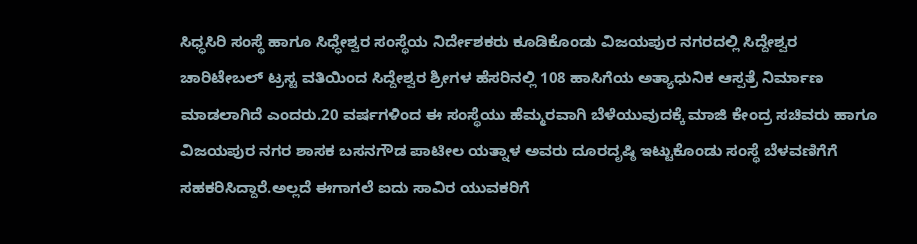ಸಿಧ್ಧಸಿರಿ ಸಂಸ್ಥೆ ಹಾಗೂ ಸಿಧ್ಧೇಶ್ವರ ಸಂಸ್ಥೆಯ ನಿರ್ದೇಶಕರು ಕೂಡಿಕೊಂಡು ವಿಜಯಪುರ ನಗರದಲ್ಲಿ ಸಿದ್ದೇಶ್ವರ ಚಾರಿಟೇಬಲ್ ಟ್ರಸ್ಟ ವತಿಯಿಂದ ಸಿದ್ದೇಶ್ವರ ಶ್ರೀಗಳ ಹೆಸರಿನಲ್ಲಿ 108 ಹಾಸಿಗೆಯ ಅತ್ಯಾಧುನಿಕ ಆಸ್ಪತ್ರೆ ನಿರ್ಮಾಣ ಮಾಡಲಾಗಿದೆ ಎಂದರು.20 ವರ್ಷಗಳಿಂದ ಈ ಸಂಸ್ಥೆಯು ಹೆಮ್ಮರವಾಗಿ ಬೆಳೆಯುವುದಕ್ಕೆ ಮಾಜಿ ಕೇಂದ್ರ ಸಚಿವರು ಹಾಗೂ ವಿಜಯಪುರ ನಗರ ಶಾಸಕ ಬಸನಗೌಡ ಪಾಟೀಲ ಯತ್ನಾಳ ಅವರು ದೂರದೃಷ್ಠಿ ಇಟ್ಟುಕೊಂಡು ಸಂಸ್ಥೆ ಬೆಳವಣಿಗೆಗೆ ಸಹಕರಿಸಿದ್ದಾರೆ.ಅಲ್ಲದೆ ಈಗಾಗಲೆ ಐದು ಸಾವಿರ ಯುವಕರಿಗೆ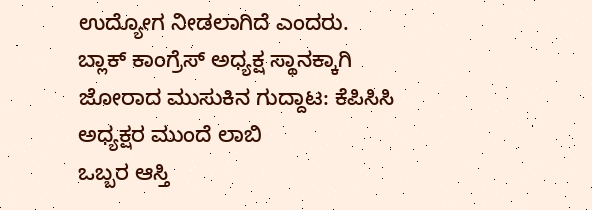ಉದ್ಯೋಗ ನೀಡಲಾಗಿದೆ ಎಂದರು.
ಬ್ಲಾಕ್ ಕಾಂಗ್ರೆಸ್ ಅಧ್ಯಕ್ಷ ಸ್ಥಾನಕ್ಕಾಗಿ ಜೋರಾದ ಮುಸುಕಿನ ಗುದ್ದಾಟ: ಕೆಪಿಸಿಸಿ ಅಧ್ಯಕ್ಷರ ಮುಂದೆ ಲಾಬಿ
ಒಬ್ಬರ ಆಸ್ತಿ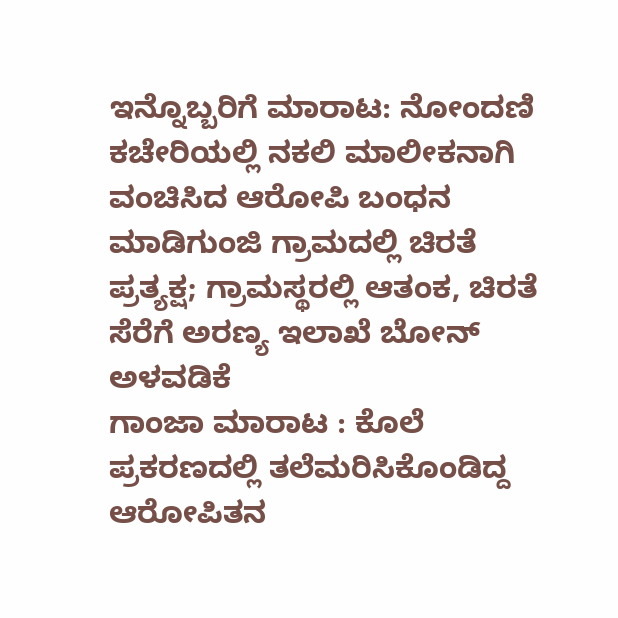ಇನ್ನೊಬ್ಬರಿಗೆ ಮಾರಾಟ: ನೋಂದಣಿ ಕಚೇರಿಯಲ್ಲಿ ನಕಲಿ ಮಾಲೀಕನಾಗಿ ವಂಚಿಸಿದ ಆರೋಪಿ ಬಂಧನ
ಮಾಡಿಗುಂಜಿ ಗ್ರಾಮದಲ್ಲಿ ಚಿರತೆ ಪ್ರತ್ಯಕ್ಷ; ಗ್ರಾಮಸ್ಥರಲ್ಲಿ ಆತಂಕ, ಚಿರತೆ ಸೆರೆಗೆ ಅರಣ್ಯ ಇಲಾಖೆ ಬೋನ್ ಅಳವಡಿಕೆ
ಗಾಂಜಾ ಮಾರಾಟ : ಕೊಲೆ ಪ್ರಕರಣದಲ್ಲಿ ತಲೆಮರಿಸಿಕೊಂಡಿದ್ದ ಆರೋಪಿತನ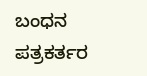ಬಂಧನ
ಪತ್ರಕರ್ತರ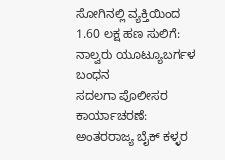ಸೋಗಿನಲ್ಲಿ ವ್ಯಕ್ತಿಯಿಂದ 1.60 ಲಕ್ಷ ಹಣ ಸುಲಿಗೆ: ನಾಲ್ವರು ಯೂಟ್ಯೂಬರ್ಗಳ ಬಂಧನ
ಸದಲಗಾ ಪೊಲೀಸರ ಕಾರ್ಯಾಚರಣೆ: ಅಂತರರಾಜ್ಯ ಬೈಕ್ ಕಳ್ಳರ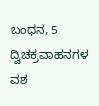ಬಂಧನ, 5 ದ್ವಿಚಕ್ರವಾಹನಗಳ ವಶ